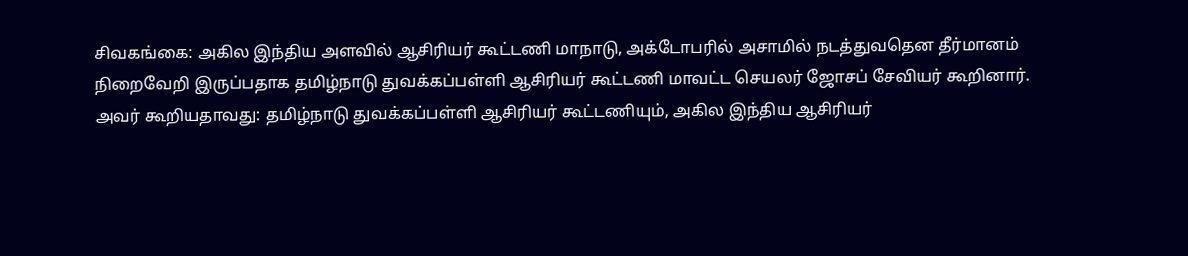சிவகங்கை: அகில இந்திய அளவில் ஆசிரியர் கூட்டணி மாநாடு, அக்டோபரில் அசாமில் நடத்துவதென தீர்மானம் நிறைவேறி இருப்பதாக தமிழ்நாடு துவக்கப்பள்ளி ஆசிரியர் கூட்டணி மாவட்ட செயலர் ஜோசப் சேவியர் கூறினார்.
அவர் கூறியதாவது: தமிழ்நாடு துவக்கப்பள்ளி ஆசிரியர் கூட்டணியும், அகில இந்திய ஆசிரியர்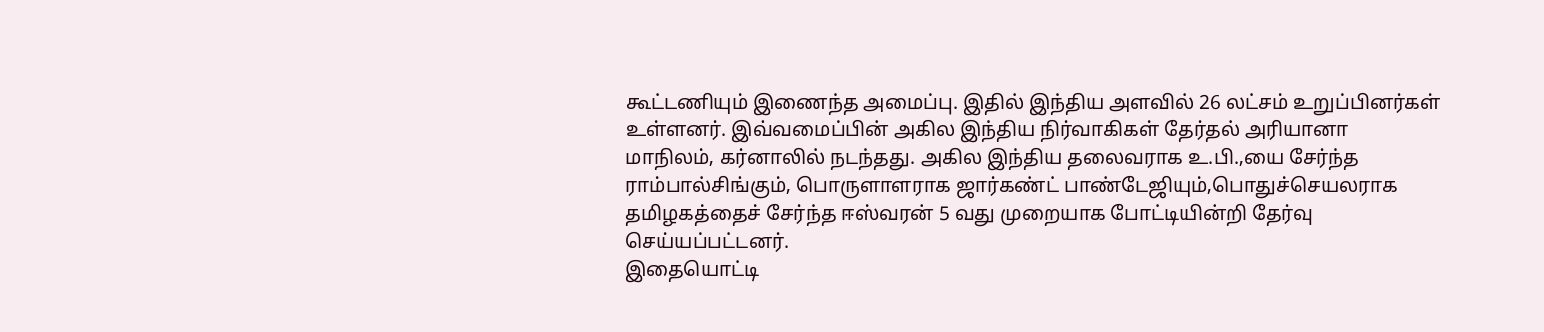கூட்டணியும் இணைந்த அமைப்பு. இதில் இந்திய அளவில் 26 லட்சம் உறுப்பினர்கள் உள்ளனர். இவ்வமைப்பின் அகில இந்திய நிர்வாகிகள் தேர்தல் அரியானா மாநிலம், கர்னாலில் நடந்தது. அகில இந்திய தலைவராக உ.பி.,யை சேர்ந்த ராம்பால்சிங்கும், பொருளாளராக ஜார்கண்ட் பாண்டேஜியும்,பொதுச்செயலராக தமிழகத்தைச் சேர்ந்த ஈஸ்வரன் 5 வது முறையாக போட்டியின்றி தேர்வு செய்யப்பட்டனர்.
இதையொட்டி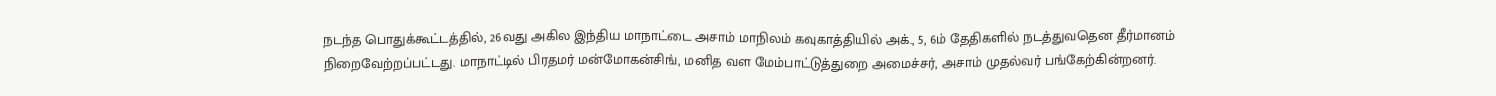நடந்த பொதுக்கூட்டத்தில், 26வது அகில இந்திய மாநாட்டை அசாம் மாநிலம் கவுகாத்தியில் அக்., 5, 6ம் தேதிகளில் நடத்துவதென தீர்மானம் நிறைவேற்றப்பட்டது. மாநாட்டில் பிரதமர் மன்மோகன்சிங், மனித வள மேம்பாட்டுத்துறை அமைச்சர், அசாம் முதல்வர் பங்கேற்கின்றனர்.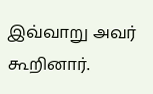இவ்வாறு அவர் கூறினார்.